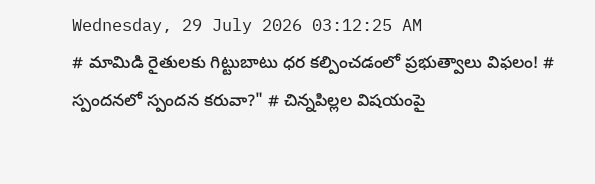Wednesday, 29 July 2026 03:12:25 AM
# మామిడి రైతులకు గిట్టుబాటు ధర కల్పించడంలో ప్రభుత్వాలు విఫలం! # స్పందనలో స్పందన కరువా?" # చిన్నపిల్లల విషయంపై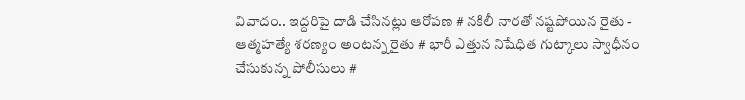వివాదం.. ఇద్దరిపై దాడి చేసినట్లు ఆరోపణ # నకిలీ నారతో నష్టపోయిన రైతు - ఆత్మహత్యే శరణ్యం అంటన్న రైతు # భారీ ఎత్తున నిషేధిత గుట్కాలు స్వాధీనం చేసుకున్న పోలీసులు #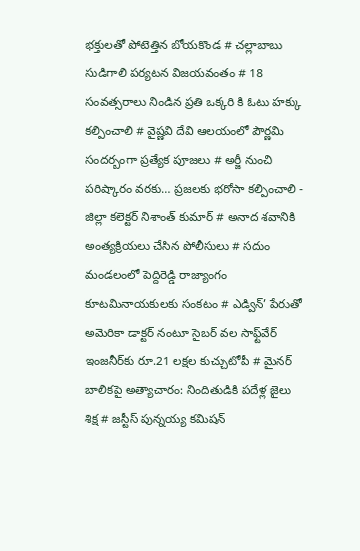భక్తులతో పోటెత్తిన బోయకొండ # చల్లాబాబు సుడిగాలి పర్యటన విజయవంతం # 18 సంవత్సరాలు నిండిన ప్రతి ఒక్కరి కి ఓటు హక్కు కల్పించాలి # వైష్ణవి దేవి ఆలయంలో పౌర్ణమి సందర్బంగా ప్రత్యేక పూజలు # అర్జీ నుంచి పరిష్కారం వరకు… ప్రజలకు భరోసా కల్పించాలి - జిల్లా కలెక్టర్ నిశాంత్ కుమార్ # అనాద శవానికి అంత్యక్రియలు చేసిన పోలీసులు # సదుం మండలంలో పెద్దిరెడ్డి రాజ్యాంగం కూటమినాయకులకు సంకటం # ఎడ్విన్’ పేరుతో అమెరికా డాక్టర్ నంటూ సైబర్ వల సాఫ్ట్‌వేర్ ఇంజనీర్‌కు రూ.21 లక్షల కుచ్చుటోపీ # మైనర్ బాలికపై అత్యాచారం: నిందితుడికి పదేళ్ల జైలు శిక్ష # జస్టీస్ పున్నయ్య కమిషన్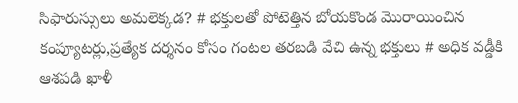సిఫారుస్సులు అమలెక్కడ? # భక్తులతో పోటెత్తిన బోయకొండ మొరాయించిన కంప్యూటర్లు,ప్రత్యేక దర్శనం కోసం గంటల తరబడి వేచి ఉన్న భక్తులు # అధిక వడ్డీకి ఆశపడి ఖాళీ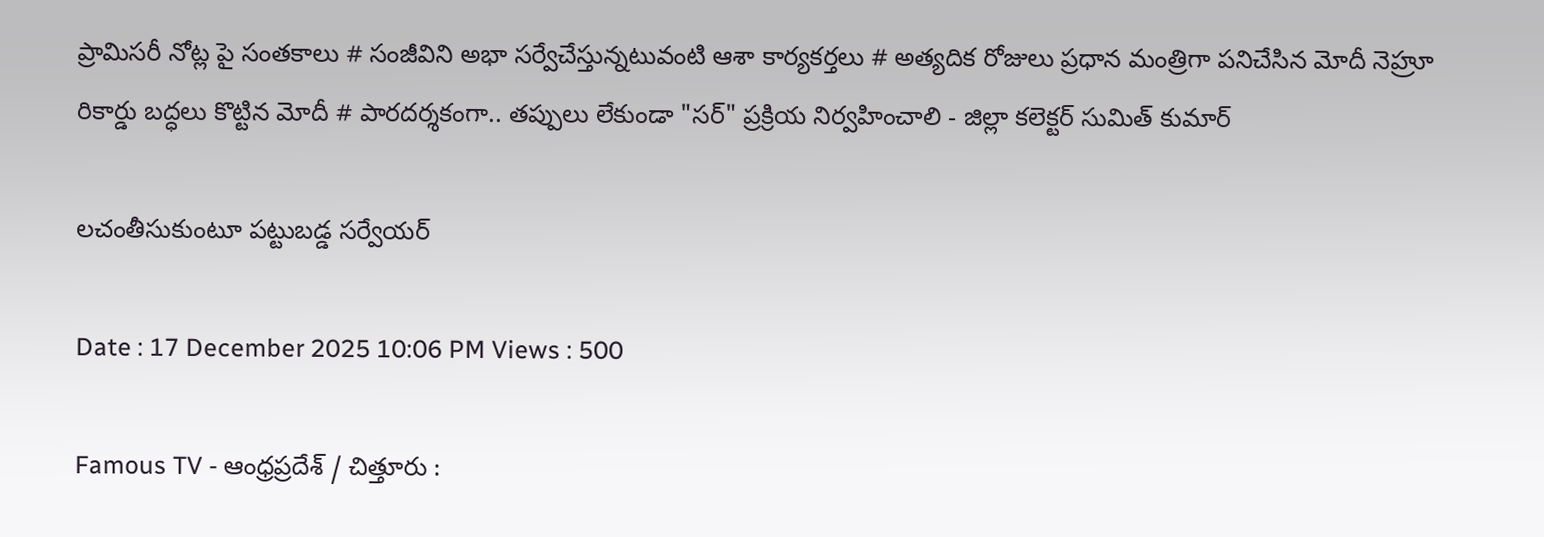ప్రామిసరీ నోట్ల పై సంతకాలు # సంజీవిని అభా సర్వేచేస్తున్నటువంటి ఆశా కార్యకర్తలు # అత్యదిక రోజులు ప్రధాన మంత్రిగా పనిచేసిన మోదీ నెహ్రూ రికార్డు బద్ధలు కొట్టిన మోదీ # పారదర్శకంగా.. తప్పులు లేకుండా "సర్" ప్రక్రియ నిర్వహించాలి - జిల్లా కలెక్టర్ సుమిత్ కుమార్

లచంతీసుకుంటూ పట్టుబడ్డ సర్వేయర్

Date : 17 December 2025 10:06 PM Views : 500

Famous TV - ఆంధ్రప్రదేశ్ / చిత్తూరు :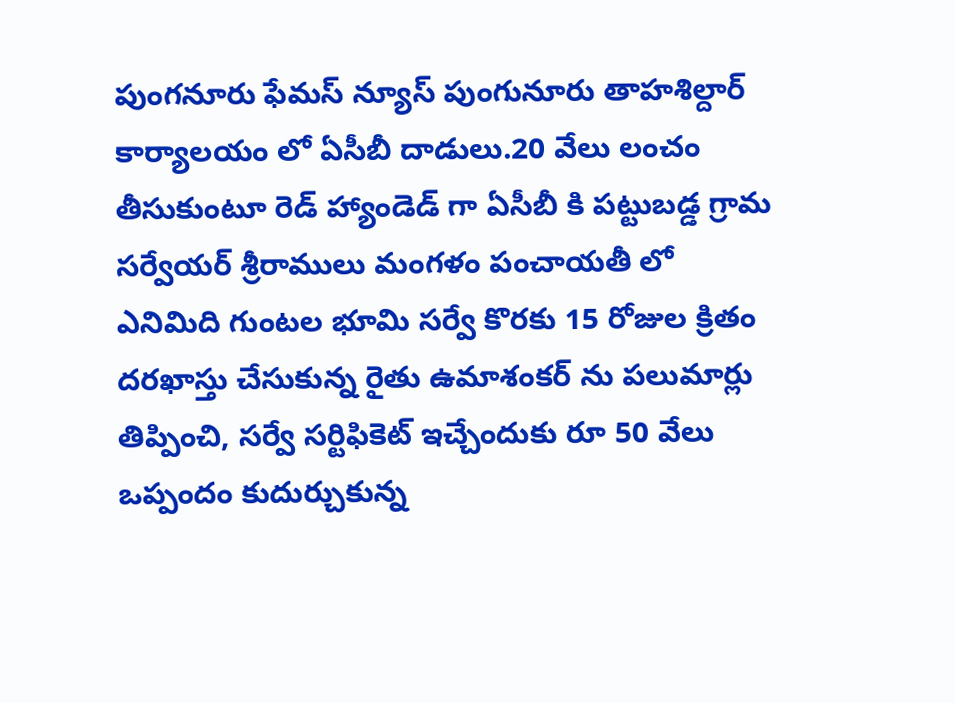పుంగనూరు ఫేమస్ న్యూస్ పుంగునూరు తాహశిల్దార్ కార్యాలయం లో ఏసీబీ దాడులు.20 వేలు లంచం తీసుకుంటూ రెడ్ హ్యాండెడ్ గా ఏసీబీ కి పట్టుబడ్డ గ్రామ సర్వేయర్ శ్రీరాములు మంగళం పంచాయతీ లో ఎనిమిది గుంటల భూమి సర్వే కొరకు 15 రోజుల క్రితం దరఖాస్తు చేసుకున్న రైతు ఉమాశంకర్ ను పలుమార్లు తిప్పించి, సర్వే సర్టిఫికెట్ ఇచ్చేందుకు రూ 50 వేలు ఒప్పందం కుదుర్చుకున్న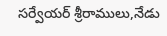సర్వేయర్ శ్రీరాములు,నేడు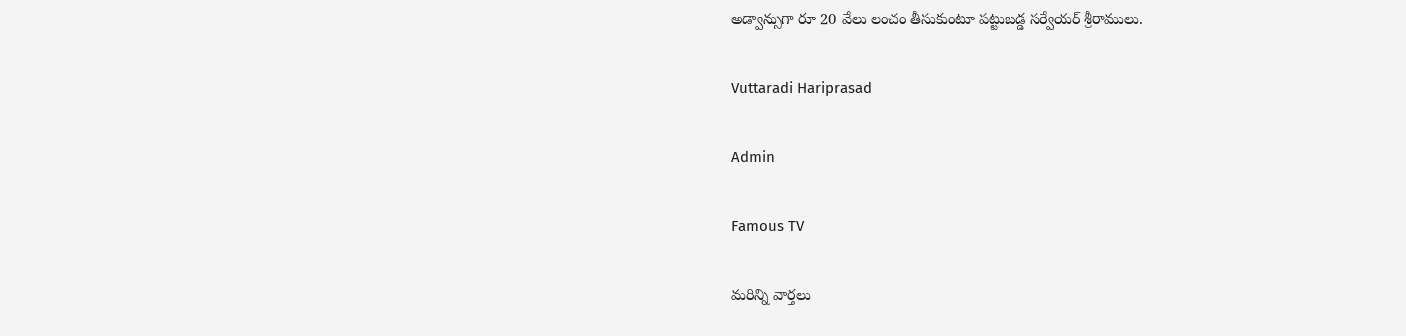అడ్వాన్సుగా రూ 20 వేలు లంచం తీసుకుంటూ పట్టుబడ్డ సర్వేయర్ శ్రీరాములు.

Vuttaradi Hariprasad

Admin

Famous TV

మరిన్ని వార్తలు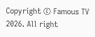Copyright © Famous TV 2026. All right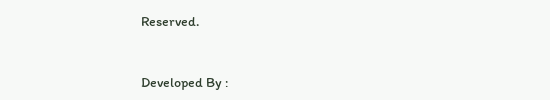Reserved.



Developed By :